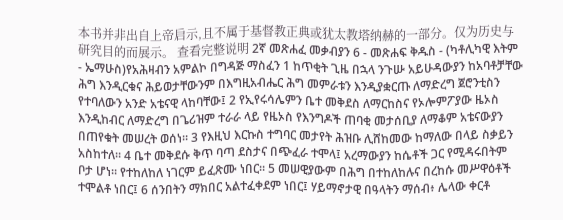本书并非出自上帝启示,且不属于基督教正典或犹太教塔纳赫的一部分。仅为历史与研究目的而展示。 查看完整说明 2ኛ መጽሐፈ መቃብያን 6 - መጽሐፍ ቅዱስ - (ካቶሊካዊ እትም - ኤማሁስ)የአሕዛብን አምልኮ በግዳጅ ማስፈን 1 ከጥቂት ጊዜ በኋላ ንጉሡ አይሁዳውያን ከአባቶቻቸው ሕግ እንዲርቁና ሕይወታቸውንም በእግዚአብሔር ሕግ መምራቱን እንዲያቋርጡ ለማድረግ ጀሮንቲስን የተባለውን አንድ አቴናዊ ላከባቸው፤ 2 የኢየሩሳሌምን ቤተ መቅደስ ለማርከስና የኦሎምፖያው ዜኦስ እንዲከብር ለማድረግ በጌሪዝም ተራራ ላይ የዜኦስ የእንግዶች ጠባቂ መታሰቢያ ለማቆም አቴናውያን በጠየቁት መሠረት ወሰነ። 3 የእዚህ እርኩስ ተግባር መታየት ሕዝቡ ሊሸከመው ከማለው በላይ ስቃይን አስከተለ። 4 ቤተ መቅደሱ ቅጥ ባጣ ደስታና በጭፈራ ተሞላ፤ አረማውያን ከሴቶች ጋር የሚዳሩበትም ቦታ ሆነ። የተከለከለ ነገርም ይፈጽሙ ነበር። 5 መሠዊያውም በሕግ በተከለከሉና በረከሱ መሥዋዕቶች ተሞልቶ ነበር፤ 6 ሰንበትን ማክበር አልተፈቀደም ነበር፤ ሃይማኖታዊ በዓላትን ማሰብ፥ ሌላው ቀርቶ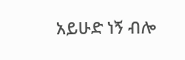አይሁድ ነኝ ብሎ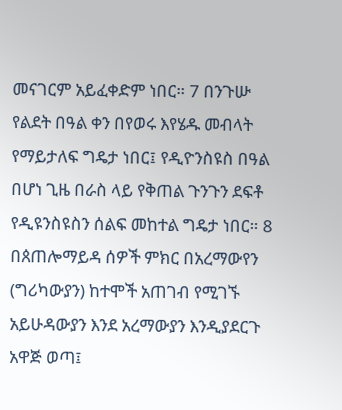መናገርም አይፈቀድም ነበር። 7 በንጉሡ የልደት በዓል ቀን በየወሩ እየሄዱ መብላት የማይታለፍ ግዴታ ነበር፤ የዲዮንስዩስ በዓል በሆነ ጊዜ በራስ ላይ የቅጠል ጉንጉን ደፍቶ የዲዩንስዩስን ሰልፍ መከተል ግዴታ ነበር። 8 በጰጠሎማይዳ ሰዎች ምክር በአረማውየን (ግሪካውያን) ከተሞች አጠገብ የሚገኙ አይሁዳውያን እንደ አረማውያን እንዲያደርጉ አዋጅ ወጣ፤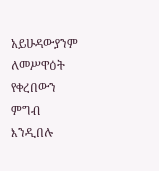አይሁዳውያንም ለመሥዋዕት የቀረበውን ምግብ እንዲበሉ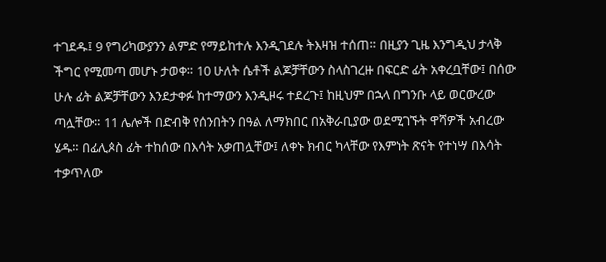ተገደዱ፤ 9 የግሪካውያንን ልምድ የማይከተሉ እንዲገደሉ ትእዛዝ ተሰጠ። በዚያን ጊዜ እንግዲህ ታላቅ ችግር የሚመጣ መሆኑ ታወቀ። 10 ሁለት ሴቶች ልጆቻቸውን ስላስገረዙ በፍርድ ፊት አቀረቧቸው፤ በሰው ሁሉ ፊት ልጆቻቸውን እንደታቀፉ ከተማውን እንዲዞሩ ተደረጉ፤ ከዚህም በኋላ በግንቡ ላይ ወርውረው ጣሏቸው። 11 ሌሎች በድብቅ የሰንበትን በዓል ለማክበር በአቅራቢያው ወደሚገኙት ዋሻዎች አብረው ሄዱ። በፊሊጶስ ፊት ተከሰው በእሳት አቃጠሏቸው፤ ለቀኑ ክብር ካላቸው የእምነት ጽናት የተነሣ በእሳት ተቃጥለው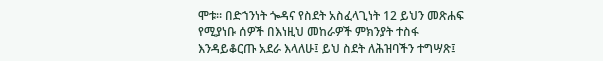ሞቱ። በድኀንነት ጐዳና የስደት አስፈላጊነት 12 ይህን መጽሐፍ የሚያነቡ ሰዎች በእነዚህ መከራዎች ምክንያት ተስፋ እንዳይቆርጡ አደራ እላለሁ፤ ይህ ስደት ለሕዝባችን ተግሣጽ፤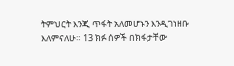ትምህርት እንጂ ጥፋት አለመሆኑን እንዲገነዘቡ እለምናለሁ። 13 ክፉ ሰዎች በክፋታቸው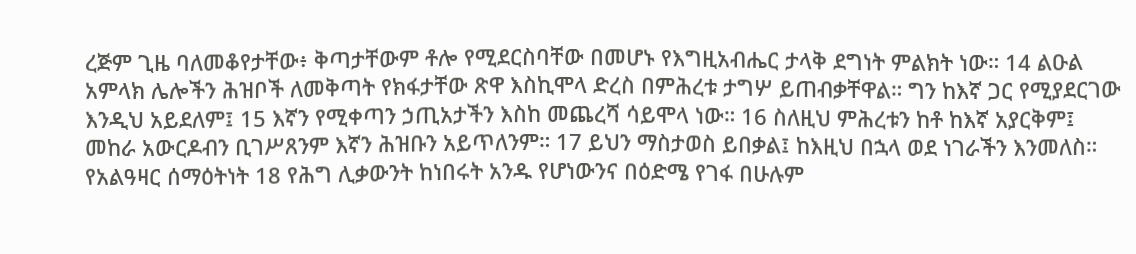ረጅም ጊዜ ባለመቆየታቸው፥ ቅጣታቸውም ቶሎ የሚደርስባቸው በመሆኑ የእግዚአብሔር ታላቅ ደግነት ምልክት ነው። 14 ልዑል አምላክ ሌሎችን ሕዝቦች ለመቅጣት የክፋታቸው ጽዋ እስኪሞላ ድረስ በምሕረቱ ታግሦ ይጠብቃቸዋል። ግን ከእኛ ጋር የሚያደርገው እንዲህ አይደለም፤ 15 እኛን የሚቀጣን ኃጢአታችን እስከ መጨረሻ ሳይሞላ ነው። 16 ስለዚህ ምሕረቱን ከቶ ከእኛ አያርቅም፤ መከራ አውርዶብን ቢገሥጸንም እኛን ሕዝቡን አይጥለንም። 17 ይህን ማስታወስ ይበቃል፤ ከእዚህ በኋላ ወደ ነገራችን እንመለስ። የአልዓዛር ሰማዕትነት 18 የሕግ ሊቃውንት ከነበሩት አንዱ የሆነውንና በዕድሜ የገፋ በሁሉም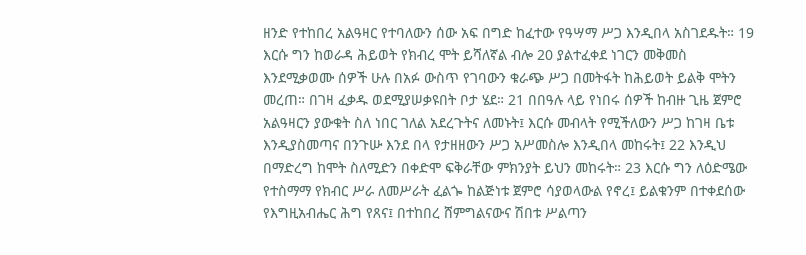ዘንድ የተከበረ አልዓዛር የተባለውን ሰው አፍ በግድ ከፈተው የዓሣማ ሥጋ እንዲበላ አስገደዱት። 19 እርሱ ግን ከወራዳ ሕይወት የክብረ ሞት ይሻለኛል ብሎ 20 ያልተፈቀደ ነገርን መቅመስ እንደሚቃወሙ ሰዎች ሁሉ በአፉ ውስጥ የገባውን ቁራጭ ሥጋ በመትፋት ከሕይወት ይልቅ ሞትን መረጠ። በገዛ ፈቃዱ ወደሚያሠቃዩበት ቦታ ሄደ። 21 በበዓሉ ላይ የነበሩ ሰዎች ከብዙ ጊዜ ጀምሮ አልዓዛርን ያውቁት ስለ ነበር ገለል አደረጉትና ለመኑት፤ እርሱ መብላት የሚችለውን ሥጋ ከገዛ ቤቱ እንዲያስመጣና በንጉሡ እንደ በላ የታዘዘውን ሥጋ አሥመስሎ እንዲበላ መከሩት፤ 22 እንዲህ በማድረግ ከሞት ስለሚድን በቀድሞ ፍቅራቸው ምክንያት ይህን መከሩት። 23 እርሱ ግን ለዕድሜው የተስማማ የክብር ሥራ ለመሥራት ፈልጐ ከልጅነቱ ጀምሮ ሳያወላውል የኖረ፤ ይልቁንም በተቀደሰው የእግዚአብሔር ሕግ የጸና፤ በተከበረ ሸምግልናውና ሽበቱ ሥልጣን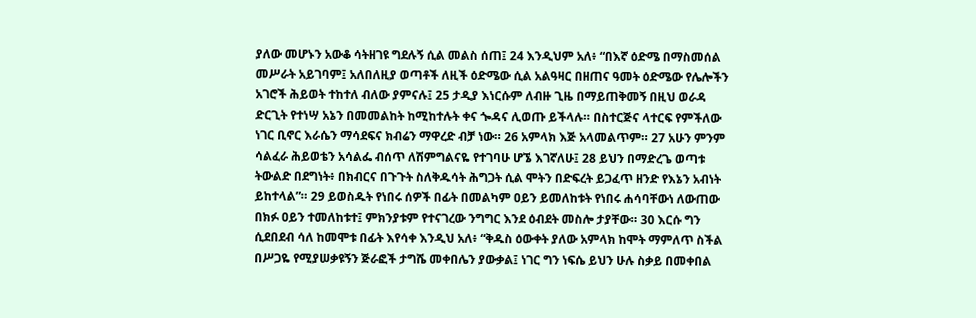ያለው መሆኑን አውቆ ሳትዘገዩ ግደሉኝ ሲል መልስ ሰጠ፤ 24 እንዲህም አለ፥ “በእኛ ዕድሜ በማስመሰል መሥራት አይገባም፤ አለበለዚያ ወጣቶች ለዚች ዕድሜው ሲል አልዓዛር በዘጠና ዓመት ዕድሜው የሌሎችን አገሮች ሕይወት ተከተለ ብለው ያምናሉ፤ 25 ታዲያ እነርሱም ለብዙ ጊዜ በማይጠቅመኝ በዚህ ወራዳ ድርጊት የተነሣ አኔን በመመልከት ከሚከተሉት ቀና ጐዳና ሊወጡ ይችላሉ። በስተርጅና ላተርፍ የምችለው ነገር ቢኖር እራሴን ማሳደፍና ክብሬን ማዋረድ ብቻ ነው። 26 አምላክ እጅ አላመልጥም። 27 አሁን ምንም ሳልፈራ ሕይወቴን አሳልፌ ብሰጥ ለሽምግልናዬ የተገባሁ ሆኜ እገኛለሁ፤ 28 ይህን በማድረጌ ወጣቱ ትውልድ በደግነት፥ በክብርና በጉጉት ስለቅዱሳት ሕግጋት ሲል ሞትን በድፍረት ይጋፈጥ ዘንድ የእኔን አብነት ይከተላል”። 29 ይወስዱት የነበሩ ሰዎች በፊት በመልካም ዐይን ይመለከቱት የነበሩ ሐሳባቸውነ ለውጠው በክፉ ዐይን ተመለከቱተ፤ ምክንያቱም የተናገረው ንግግር እንደ ዕብደት መስሎ ታያቸው። 30 እርሱ ግን ሲደበደብ ሳለ ከመሞቱ በፊት እየሳቀ እንዲህ አለ፥ “ቅዱስ ዕውቀት ያለው አምላክ ከሞት ማምለጥ ስችል በሥጋዬ የሚያሠቃዩኝን ጅራፎች ታግሼ መቀበሌን ያውቃል፤ ነገር ግን ነፍሴ ይህን ሁሉ ስቃይ በመቀበል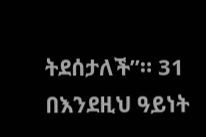ትደሰታለች”። 31 በእንደዚህ ዓይነት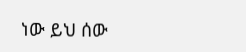ነው ይህ ሰው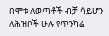በሞቱ ለወጣቶች ብቻ ሳይሆን ለሕዝቦች ሁሉ የጥንካሬ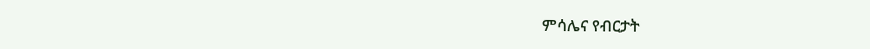ምሳሌና የብርታት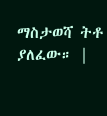ማስታወሻ ትቶ ያለፈው። |